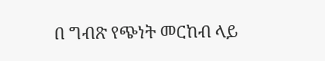በ ግብጽ የጭነት መርከብ ላይ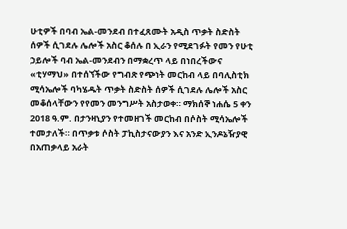ሁቲዎች በባብ ኤል-መንደብ በተፈጸሙት አዲስ ጥቃት ስድስት ሰዎች ሲገደሉ ሌሎች አስር ቆሰሉ በ ኢራን የሚደገፉት የመን የሁቲ ኃይሎች ባብ ኤል-መንደብን በማቋረጥ ላይ በነበረችውና «ቲሃማህ» በተሰኘችው የግብጽ የጭነት መርከብ ላይ በባሊስቲክ ሚሳኤሎች ባካሄዱት ጥቃት ስድስት ሰዎች ሲገደሉ ሌሎች አስር መቆሰላቸውን የየመን መንግሥት አስታወቀ። ማክሰኞ ነሐሴ 5 ቀን 2018 ዓ.ም. በታንዛኒያን የተመዘገች መርከብ በሶስት ሚሳኤሎች ተመታለች። በጥቃቱ ሶስት ፓኪስታናውያን እና አንድ ኢንዶኔዥያዊ በአጠቃላይ አራት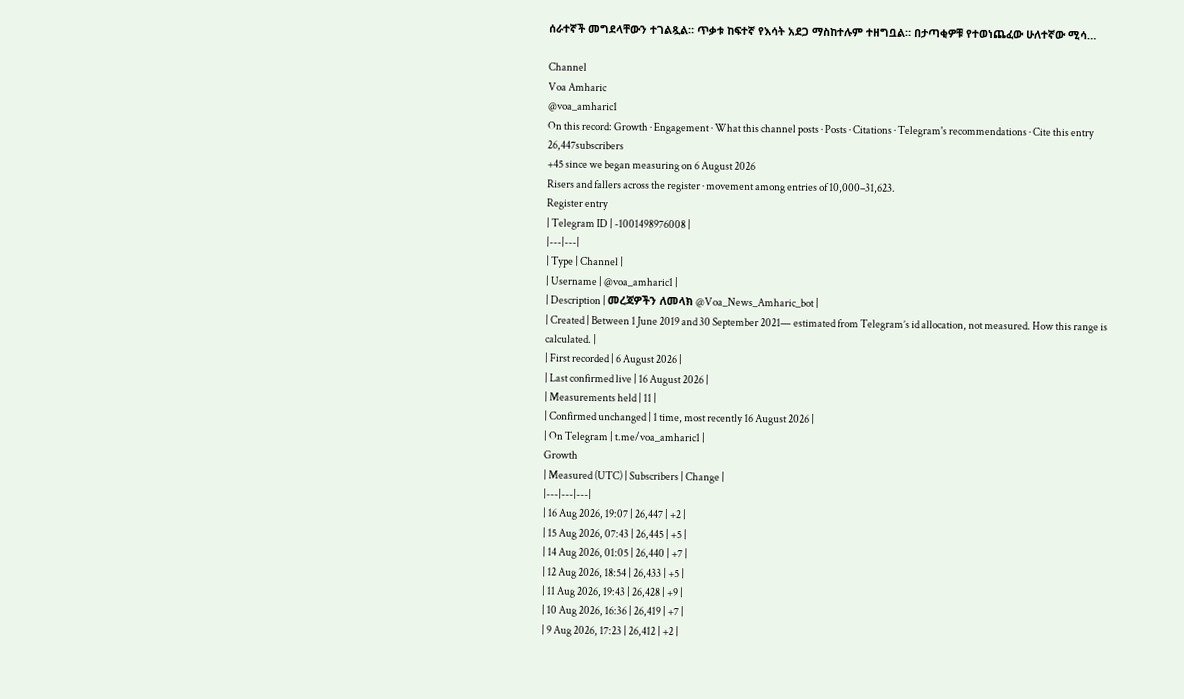ሰራተኛች መግደላቸውን ተገልጿል። ጥቃቱ ከፍተኛ የእሳት አደጋ ማስከተሉም ተዘግቧል። በታጣቂዎቹ የተወነጨፈው ሁለተኛው ሚሳ…

Channel
Voa Amharic
@voa_amharic1
On this record: Growth · Engagement · What this channel posts · Posts · Citations · Telegram's recommendations · Cite this entry
26,447subscribers
+45 since we began measuring on 6 August 2026
Risers and fallers across the register · movement among entries of 10,000–31,623.
Register entry
| Telegram ID | -1001498976008 |
|---|---|
| Type | Channel |
| Username | @voa_amharic1 |
| Description | መረጃዎችን ለመላክ @Voa_News_Amharic_bot |
| Created | Between 1 June 2019 and 30 September 2021— estimated from Telegram’s id allocation, not measured. How this range is calculated. |
| First recorded | 6 August 2026 |
| Last confirmed live | 16 August 2026 |
| Measurements held | 11 |
| Confirmed unchanged | 1 time, most recently 16 August 2026 |
| On Telegram | t.me/voa_amharic1 |
Growth
| Measured (UTC) | Subscribers | Change |
|---|---|---|
| 16 Aug 2026, 19:07 | 26,447 | +2 |
| 15 Aug 2026, 07:43 | 26,445 | +5 |
| 14 Aug 2026, 01:05 | 26,440 | +7 |
| 12 Aug 2026, 18:54 | 26,433 | +5 |
| 11 Aug 2026, 19:43 | 26,428 | +9 |
| 10 Aug 2026, 16:36 | 26,419 | +7 |
| 9 Aug 2026, 17:23 | 26,412 | +2 |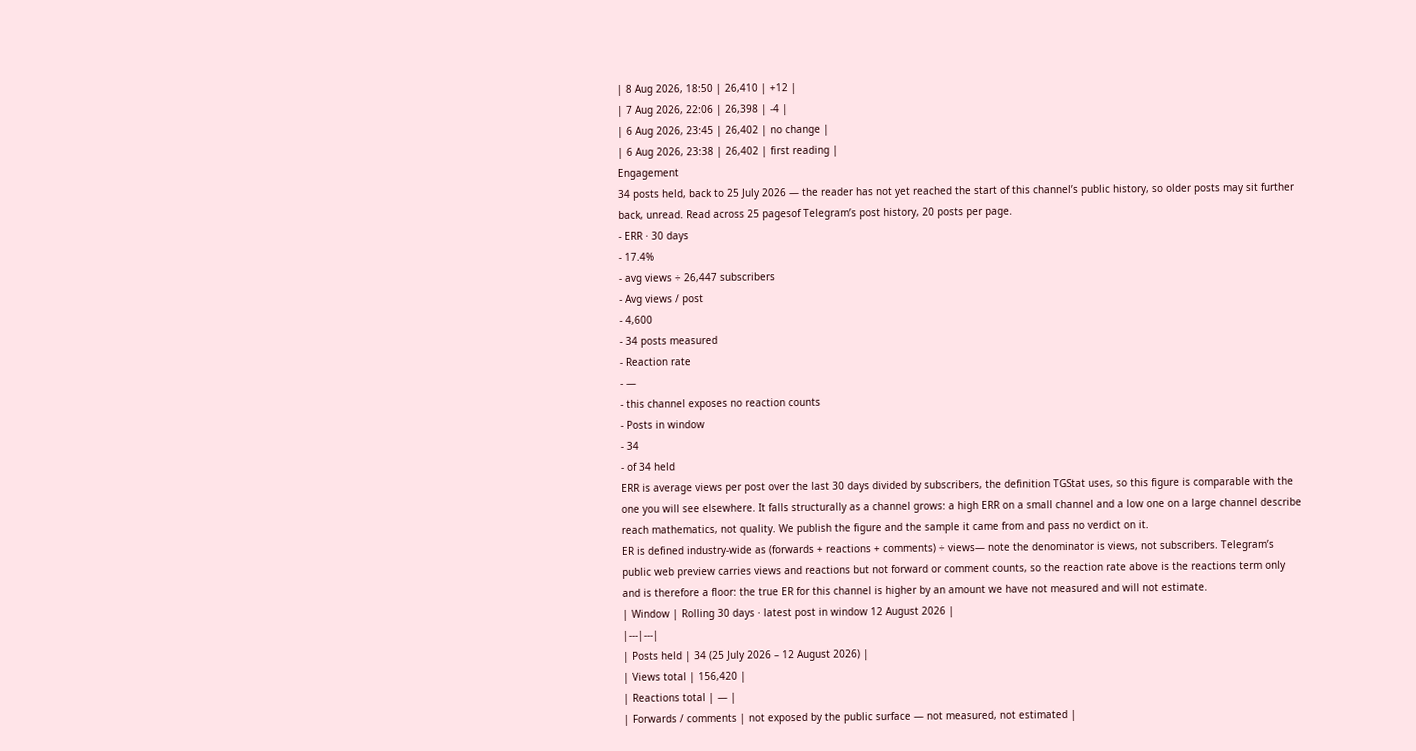| 8 Aug 2026, 18:50 | 26,410 | +12 |
| 7 Aug 2026, 22:06 | 26,398 | -4 |
| 6 Aug 2026, 23:45 | 26,402 | no change |
| 6 Aug 2026, 23:38 | 26,402 | first reading |
Engagement
34 posts held, back to 25 July 2026 — the reader has not yet reached the start of this channel’s public history, so older posts may sit further back, unread. Read across 25 pagesof Telegram’s post history, 20 posts per page.
- ERR · 30 days
- 17.4%
- avg views ÷ 26,447 subscribers
- Avg views / post
- 4,600
- 34 posts measured
- Reaction rate
- —
- this channel exposes no reaction counts
- Posts in window
- 34
- of 34 held
ERR is average views per post over the last 30 days divided by subscribers, the definition TGStat uses, so this figure is comparable with the one you will see elsewhere. It falls structurally as a channel grows: a high ERR on a small channel and a low one on a large channel describe reach mathematics, not quality. We publish the figure and the sample it came from and pass no verdict on it.
ER is defined industry-wide as (forwards + reactions + comments) ÷ views— note the denominator is views, not subscribers. Telegram’s public web preview carries views and reactions but not forward or comment counts, so the reaction rate above is the reactions term only and is therefore a floor: the true ER for this channel is higher by an amount we have not measured and will not estimate.
| Window | Rolling 30 days · latest post in window 12 August 2026 |
|---|---|
| Posts held | 34 (25 July 2026 – 12 August 2026) |
| Views total | 156,420 |
| Reactions total | — |
| Forwards / comments | not exposed by the public surface — not measured, not estimated |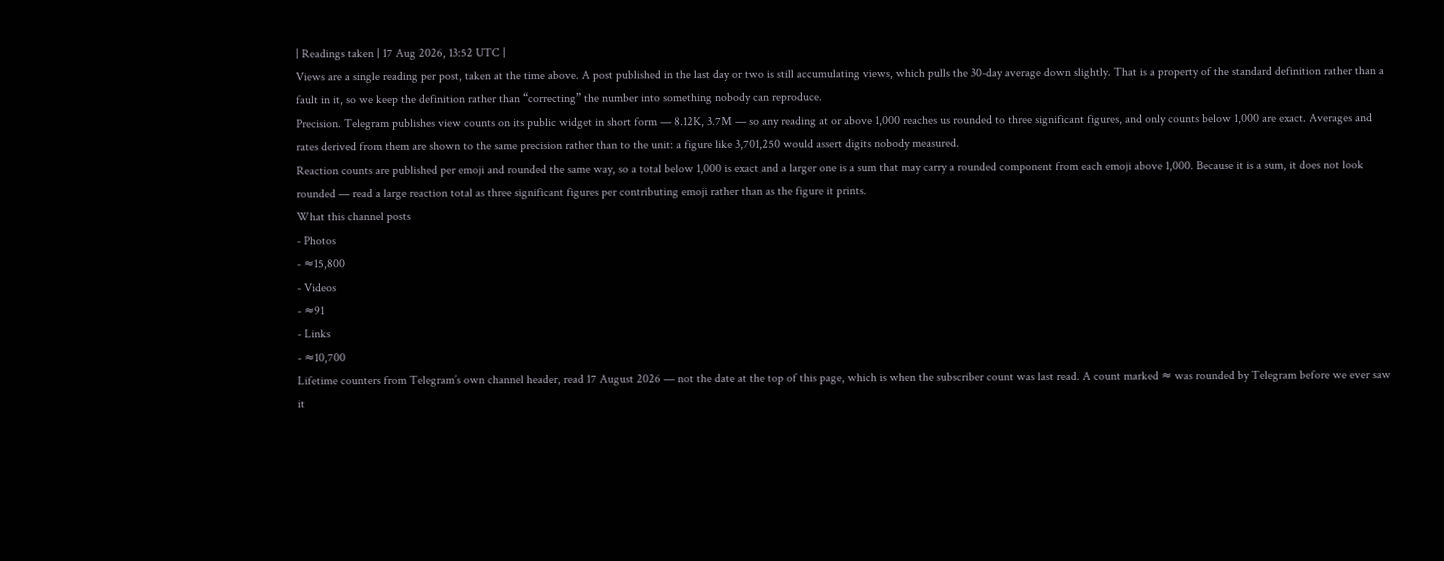| Readings taken | 17 Aug 2026, 13:52 UTC |
Views are a single reading per post, taken at the time above. A post published in the last day or two is still accumulating views, which pulls the 30-day average down slightly. That is a property of the standard definition rather than a fault in it, so we keep the definition rather than “correcting” the number into something nobody can reproduce.
Precision. Telegram publishes view counts on its public widget in short form — 8.12K, 3.7M — so any reading at or above 1,000 reaches us rounded to three significant figures, and only counts below 1,000 are exact. Averages and rates derived from them are shown to the same precision rather than to the unit: a figure like 3,701,250 would assert digits nobody measured.
Reaction counts are published per emoji and rounded the same way, so a total below 1,000 is exact and a larger one is a sum that may carry a rounded component from each emoji above 1,000. Because it is a sum, it does not look rounded — read a large reaction total as three significant figures per contributing emoji rather than as the figure it prints.
What this channel posts
- Photos
- ≈15,800
- Videos
- ≈91
- Links
- ≈10,700
Lifetime counters from Telegram’s own channel header, read 17 August 2026 — not the date at the top of this page, which is when the subscriber count was last read. A count marked ≈ was rounded by Telegram before we ever saw it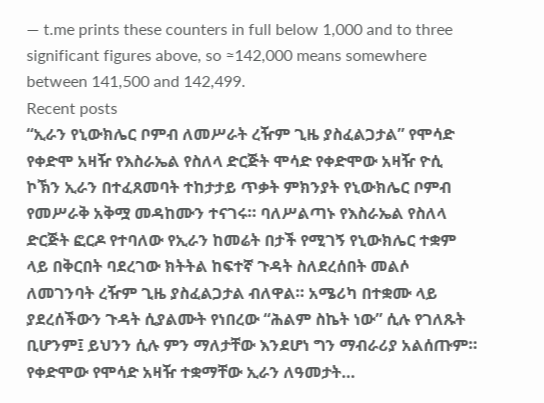— t.me prints these counters in full below 1,000 and to three significant figures above, so ≈142,000 means somewhere between 141,500 and 142,499.
Recent posts
“ኢራን የኒውክሌር ቦምብ ለመሥራት ረዥም ጊዜ ያስፈልጋታል” የሞሳድ የቀድሞ አዛዥ የእስራኤል የስለላ ድርጅት ሞሳድ የቀድሞው አዛዥ ዮሲ ኮኽን ኢራን በተፈጸመባት ተከታታይ ጥቃት ምክንያት የኒውክሌር ቦምብ የመሥራቅ አቅሟ መዳከሙን ተናገሩ። ባለሥልጣኑ የእስራኤል የስለላ ድርጅት ፎርዶ የተባለው የኢራን ከመሬት በታች የሚገኝ የኒውክሌር ተቋም ላይ በቅርበት ባደረገው ክትትል ከፍተኛ ጉዳት ስለደረሰበት መልሶ ለመገንባት ረዥም ጊዜ ያስፈልጋታል ብለዋል። አሜሪካ በተቋሙ ላይ ያደረሰችውን ጉዳት ሲያልሙት የነበረው “ሕልም ስኬት ነው” ሲሉ የገለጹት ቢሆንም፤ ይህንን ሲሉ ምን ማለታቸው እንደሆነ ግን ማብራሪያ አልሰጡም። የቀድሞው የሞሳድ አዛዥ ተቋማቸው ኢራን ለዓመታት…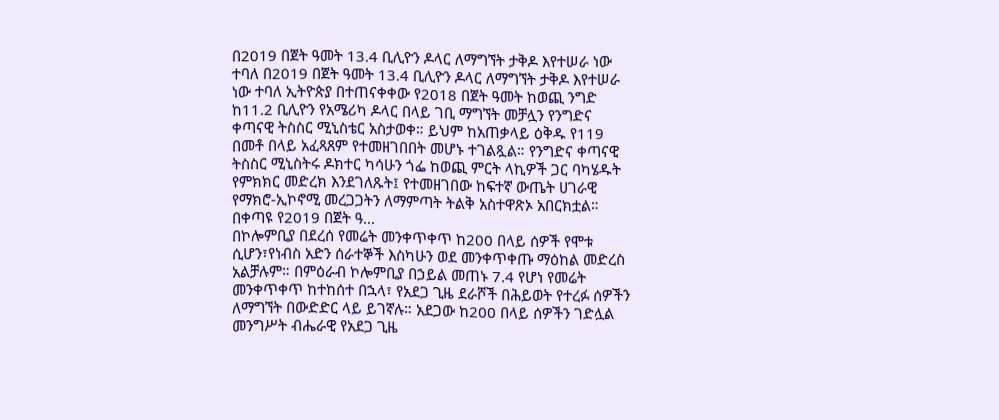በ2019 በጀት ዓመት 13.4 ቢሊዮን ዶላር ለማግኘት ታቅዶ እየተሠራ ነው ተባለ በ2019 በጀት ዓመት 13.4 ቢሊዮን ዶላር ለማግኘት ታቅዶ እየተሠራ ነው ተባለ ኢትዮጵያ በተጠናቀቀው የ2018 በጀት ዓመት ከወጪ ንግድ ከ11.2 ቢሊዮን የአሜሪካ ዶላር በላይ ገቢ ማግኘት መቻሏን የንግድና ቀጣናዊ ትስስር ሚኒስቴር አስታወቀ። ይህም ከአጠቃላይ ዕቅዱ የ119 በመቶ በላይ አፈጻጸም የተመዘገበበት መሆኑ ተገልጿል። የንግድና ቀጣናዊ ትስስር ሚኒስትሩ ዶክተር ካሳሁን ጎፌ ከወጪ ምርት ላኪዎች ጋር ባካሄዱት የምክክር መድረክ እንደገለጹት፤ የተመዘገበው ከፍተኛ ውጤት ሀገራዊ የማክሮ-ኢኮኖሚ መረጋጋትን ለማምጣት ትልቅ አስተዋጽኦ አበርክቷል። በቀጣዩ የ2019 በጀት ዓ…
በኮሎምቢያ በደረሰ የመሬት መንቀጥቀጥ ከ200 በላይ ሰዎች የሞቱ ሲሆን፣የነብስ አድን ሰራተኞች እስካሁን ወደ መንቀጥቀጡ ማዕከል መድረስ አልቻሉም። በምዕራብ ኮሎምቢያ በኃይል መጠኑ 7.4 የሆነ የመሬት መንቀጥቀጥ ከተከሰተ በኋላ፣ የአደጋ ጊዜ ደራሾች በሕይወት የተረፉ ሰዎችን ለማግኘት በውድድር ላይ ይገኛሉ። አደጋው ከ200 በላይ ሰዎችን ገድሏል መንግሥት ብሔራዊ የአደጋ ጊዜ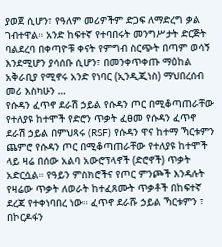ያወጀ ሲሆን፣ የዓለም መሪዎችም ድጋፍ ለማድረግ ቃል ገብተዋል። አንድ ከፍተኛ የተባበሩት መንግሥታት ድርጅት ባልደረባ በቀጣዮቹ ቀናት የምግብ ስርጭት በጣም ወሳኝ እንደሚሆን ያሳሰቡ ሲሆን፣ በመንቀጥቀጡ ማዕከል አቅራቢያ የሚኖሩ አንድ የነባር (ኢንዲጂነስ) ማህበረሰብ መሪ እስካሁን …
የሱዳን ፈጥኖ ደራሽ ኃይል የሱዳን ጦር በሚቆጣጠራቸው የተለያዩ ከተሞች የድሮን ጥቃት ፈፀመ የሱዳን ፈጥኖ ደራሽ ኃይል በምህጻሩ (RSF) የሱዳን ዋና ከተማ ኻርቱምን ጨምሮ የሱዳን ጦር በሚቆጣጠራቸው የተለያዩ ከተሞች ላይ ዛሬ በሰው አልባ አውሮፕላኖች (ድሮኖች) ጥቃት አድርሷል። የዓይን ምስክሮችና የጦር ምንጮች እንዳሉት የዛሬው ጥቃት ለወራት ከተፈጸሙት ጥቃቶች በከፍተኛ ደረጃ የተቀነባበረ ነው። ፈጥኖ ደራሹ ኃይል ኻርቱምን ፣ በኮርዶፋን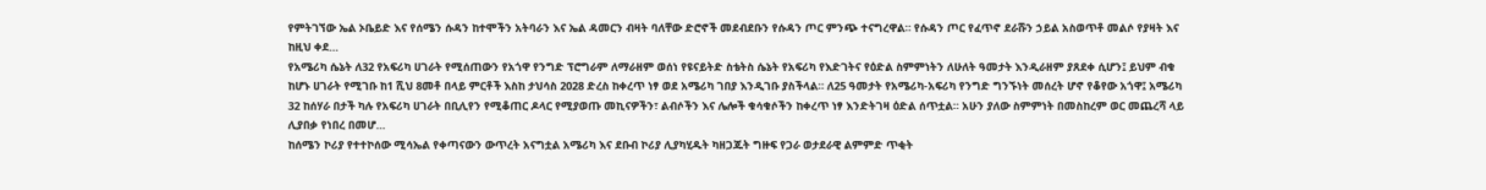የምትገኘው ኤል ኦቤይድ እና የሰሜን ሱዳን ከተሞችን አትባራን እና ኤል ዳመርን ብዛት ባለቸው ድሮኖች መደብደቡን የሱዳን ጦር ምንጭ ተናግረዋል። የሱዳን ጦር የፈጥኖ ደራሹን ኃይል አስወጥቶ መልሶ የያዛት እና ከዚህ ቀደ…
የአሜሪካ ሴኔት ለ32 የአፍሪካ ሀገራት የሚሰጠውን የአጎዋ የንግድ ፕሮግራም ለማራዘም ወሰነ የዩናይትድ ስቴትስ ሴኔት የአፍሪካ የእድገትና የዕድል ስምምነትን ለሁለት ዓመታት እንዲራዘም ያጸደቀ ሲሆን፤ ይህም ብቁ ከሆኑ ሀገራት የሚገቡ ከ1 ሺህ 8መቶ በላይ ምርቶች እስከ ታህሳስ 2028 ድረስ ከቀረጥ ነፃ ወደ አሜሪካ ገበያ እንዲገቡ ያስችላል። ለ25 ዓመታት የአሜሪካ-አፍሪካ የንግድ ግንኙነት መሰረት ሆኖ የቆየው አጎዋ፤ አሜሪካ 32 ከሰሃራ በታች ካሉ የአፍሪካ ሀገራት በቢሊየን የሚቆጠር ዶላር የሚያወጡ መኪናዎችን፣ ልብሶችን እና ሌሎች ቁሳቁሶችን ከቀረጥ ነፃ እንድትገዛ ዕድል ሰጥቷል። አሁን ያለው ስምምነት በመስከረም ወር መጨረሻ ላይ ሊያበቃ የነበረ በመሆ…
ከሰሜን ኮሪያ የተተኮሰው ሚሳኤል የቀጣናውን ውጥረት አናግቷል አሜሪካ እና ደቡብ ኮሪያ ሊያካሂዱት ካዘጋጁት ግዙፍ የጋራ ወታደራዊ ልምምድ ጥቂት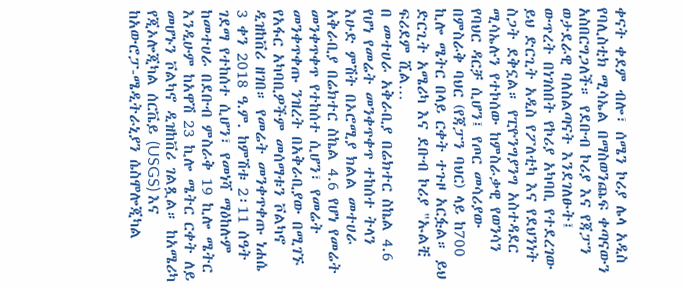ቀናት ቀደም ብሎ፣ ሰሜን ኮሪያ ሌላ አዲስ የባሊስቲክ ሚሳኤል በማስወንጨፍ ቀጣናውን አስበርግጋለች። የደቡብ ኮሪያ እና የጃፓን ወታደራዊ ባለስልጣናት እንደገለፁት፤ ውጥረት በነገሰበት የኮሪያ አካባቢ የተደረገው ይህ ድርጊት አዲስ የፖለቲካ እና የደህንነት ስጋት ደቅኗል። የፒዮንግያንግ አስተዳደር ሚሳኤሉን የተኮሰው ከምስራቃዊ የወንሳን የባህር ዳርቻ ሲሆን፤ የጦር መሳሪያው በምስራቅ ባህር (የጃፓን ባህር) ላይ ከ700 ኪሎ ሜትር በላይ ርቀት ተጉዞ አርፏል። ይህ ድርጊት አሜሪካ እና ደቡብ ኮሪያ "ኡልቺ ፍሪደም ሺል…
በ መተሀራ አቅራቢያ በሬክተር ስኬል 4.6 የሆነ የመሬት መንቀጥቀጥ ተከሰተ ትላን እሁድ ምሽት በኦሮሚያ ክልል መተሀራ አቅራቢያ በሬክተር ስኬል 4.6 የሆነ የመሬት መንቀጥቀጥ የተከሰተ ሲሆን፣ የመሬት መንቀጥቀጡ ንዝረት በአቅራቢያው በሚገኙ የአፋር አካባቢዎችም መሰማቱን ቮልካኖ ዲዝከቨሪ ዘገበ። የመሬት መንቀጥቀጡ ነሐሴ 3 ቀን 2018 ዓ.ም. ከምሽቱ 2፡11 ሰዓት ገደማ የተከሰተ ሲሆን፣ የመነሻ ማዕከሉም ከመተሀራ በደቡብ ምስራቅ 19 ኪሎ ሜትር እንዲሁም ከአዋሽ 23 ኪሎ ሜትር ርቀት ለይ መሆኑን ቮልካኖ ዲዝከቨሪ ገልጿል። ከአሜሪካ የጂኦሎጂካል ሰርቬይ (USGS) እና ከአውሮፓ-ሜዲትራኒያን ሴስሞሎጂካል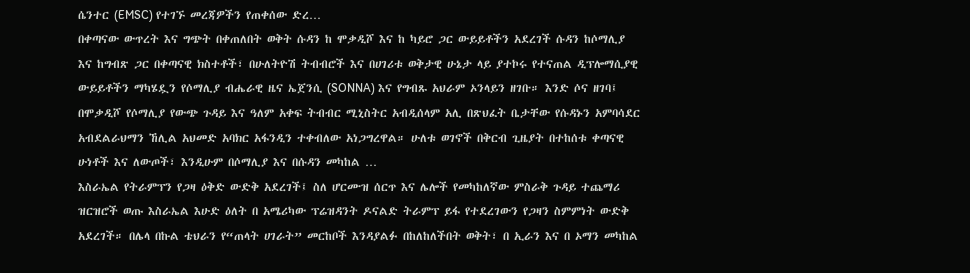ሴንተር (EMSC) የተገኙ መረጃዎችን የጠቀሰው ድረ…
በቀጣናው ውጥረት እና ግጭት በቀጠለበት ወቅት ሱዳን ከ ሞቃዲሾ እና ከ ካይሮ ጋር ውይይቶችን አደረገች ሱዳን ከሶማሊያ እና ከግብጽ ጋር በቀጣናዊ ክስተቶች፣ በሁለትዮሽ ትብብሮች እና በሀገሪቱ ወቅታዊ ሁኔታ ላይ ያተኮሩ የተናጠል ዲፕሎማሲያዊ ውይይቶችን ማካሄዷን የሶማሊያ ብሔራዊ ዜና ኤጀንሲ (SONNA) እና የግብጹ አህራም ኦንላይን ዘገቡ። እንድ ሶና ዘገባ፤ በሞቃዲሾ የሶማሊያ የውጭ ጉዳይ እና ዓለም አቀፍ ትብብር ሚኒስትር አብዲሰላም አሊ በጽህፈት ቤታቸው የሱዳኑን አምባሳደር አብደልራህማን ኸሊል አህመድ አባክር አፋንዲን ተቀብለው አነጋግረዋል። ሁለቱ ወገኖች በቅርብ ጊዜያት በተከሰቱ ቀጣናዊ ሁነቶች እና ለውጦች፣ እንዲሁም በሶማሊያ እና በሱዳን መካከል …
እስራኤል የትራምፕን የጋዛ ዕቅድ ውድቅ አደረገች፤ ስለ ሆርሙዝ ሰርጥ እና ሌሎች የመካከለኛው ምስራቅ ጉዳይ ተጨማሪ ዝርዝሮች ወጡ እስራኤል እሁድ ዕለት በ አሜሪካው ፕሬዝዳንት ዶናልድ ትራምፕ ይፋ የተደረገውን የጋዛን ስምምነት ውድቅ አደረገች። በሌላ በኩል ቴህራን የ“ጠላት ሀገራት” መርከቦች እንዳያልፉ በከለከለችበት ወቅት፣ በ ኢራን እና በ ኦማን መካከል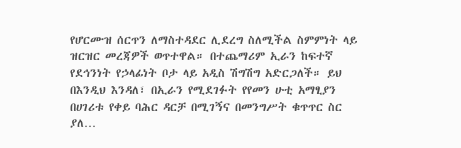የሆርሙዝ ሰርጥን ለማስተዳደር ሊደረግ ስለሚችል ስምምነት ላይ ዝርዝር መረጃዎች ወጥተዋል። በተጨማሪም ኢራን ከፍተኛ የደኅንነት የኃላፊነት ቦታ ላይ አዲስ ሽግሽግ አድርጋለች። ይህ በእንዲህ እንዳለ፣ በኢራን የሚደገፉት የየመን ሁቲ አማፂያን በሀገሪቱ የቀይ ባሕር ዳርቻ በሚገኝና በመንግሥት ቁጥጥር ስር ያለ…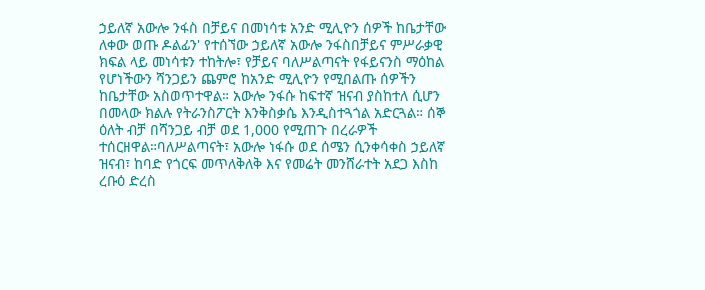ኃይለኛ አውሎ ንፋስ በቻይና በመነሳቱ አንድ ሚሊዮን ሰዎች ከቤታቸው ለቀው ወጡ ዶልፊን' የተሰኘው ኃይለኛ አውሎ ንፋስበቻይና ምሥራቃዊ ክፍል ላይ መነሳቱን ተከትሎ፣ የቻይና ባለሥልጣናት የፋይናንስ ማዕከል የሆነችውን ሻንጋይን ጨምሮ ከአንድ ሚሊዮን የሚበልጡ ሰዎችን ከቤታቸው አስወጥተዋል። አውሎ ንፋሱ ከፍተኛ ዝናብ ያስከተለ ሲሆን በመላው ክልሉ የትራንስፖርት እንቅስቃሴ እንዲስተጓጎል አድርጓል። ሰኞ ዕለት ብቻ በሻንጋይ ብቻ ወደ 1,000 የሚጠጉ በረራዎች ተሰርዘዋል።ባለሥልጣናት፣ አውሎ ነፋሱ ወደ ሰሜን ሲንቀሳቀስ ኃይለኛ ዝናብ፣ ከባድ የጎርፍ መጥለቅለቅ እና የመሬት መንሸራተት አደጋ እስከ ረቡዕ ድረስ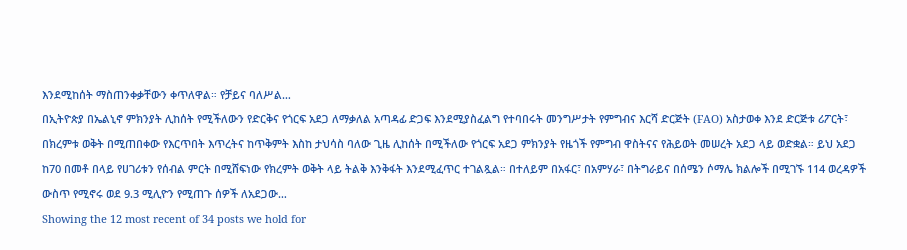እንደሚከሰት ማስጠንቀቃቸውን ቀጥለዋል። የቻይና ባለሥል…
በኢትዮጵያ በኤልኒኖ ምክንያት ሊከሰት የሚችለውን የድርቅና የጎርፍ አደጋ ለማቃለል አጣዳፊ ድጋፍ እንደሚያስፈልግ የተባበሩት መንግሥታት የምግብና እርሻ ድርጅት (FAO) አስታወቀ እንደ ድርጅቱ ሪፖርት፣ በክረምቱ ወቅት በሚጠበቀው የእርጥበት እጥረትና ከጥቅምት እስከ ታህሳስ ባለው ጊዜ ሊከሰት በሚችለው የጎርፍ አደጋ ምክንያት የዜጎች የምግብ ዋስትናና የሕይወት መሠረት አደጋ ላይ ወድቋል። ይህ አደጋ ከ70 በመቶ በላይ የሀገሪቱን የሰብል ምርት በሚሸፍነው የክረምት ወቅት ላይ ትልቅ እንቅፋት እንደሚፈጥር ተገልጿል። በተለይም በአፋር፣ በአምሃራ፣ በትግራይና በሰሜን ሶማሌ ክልሎች በሚገኙ 114 ወረዳዎች ውስጥ የሚኖሩ ወደ 9.3 ሚሊዮን የሚጠጉ ሰዎች ለአደጋው…
Showing the 12 most recent of 34 posts we hold for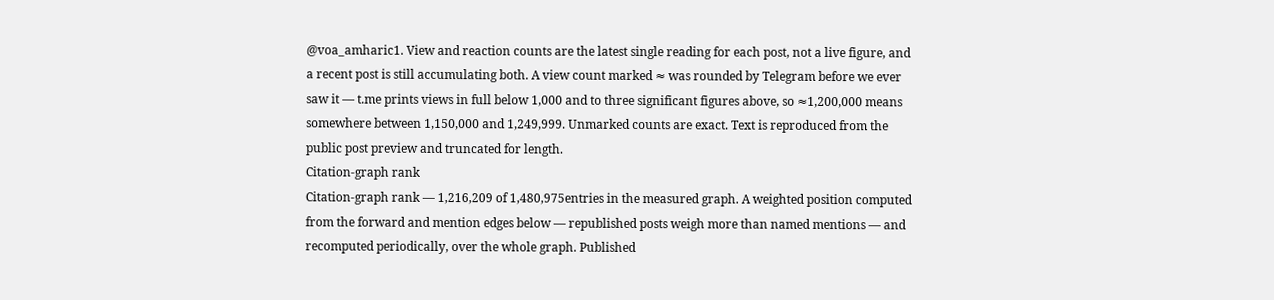@voa_amharic1. View and reaction counts are the latest single reading for each post, not a live figure, and a recent post is still accumulating both. A view count marked ≈ was rounded by Telegram before we ever saw it — t.me prints views in full below 1,000 and to three significant figures above, so ≈1,200,000 means somewhere between 1,150,000 and 1,249,999. Unmarked counts are exact. Text is reproduced from the public post preview and truncated for length.
Citation-graph rank
Citation-graph rank — 1,216,209 of 1,480,975entries in the measured graph. A weighted position computed from the forward and mention edges below — republished posts weigh more than named mentions — and recomputed periodically, over the whole graph. Published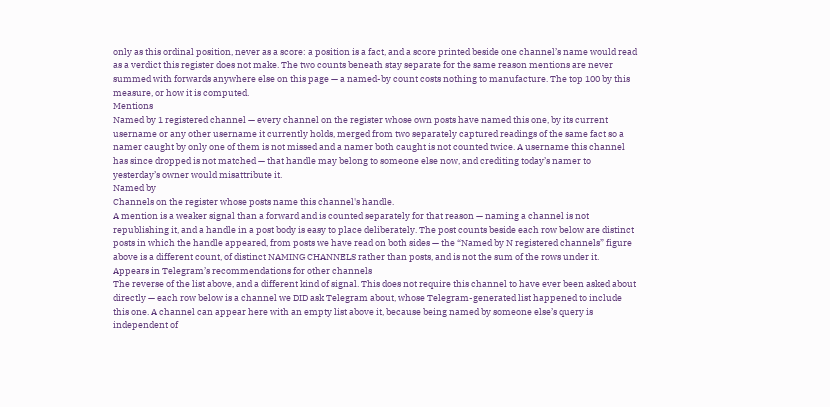only as this ordinal position, never as a score: a position is a fact, and a score printed beside one channel’s name would read as a verdict this register does not make. The two counts beneath stay separate for the same reason mentions are never summed with forwards anywhere else on this page — a named-by count costs nothing to manufacture. The top 100 by this measure, or how it is computed.
Mentions
Named by 1 registered channel — every channel on the register whose own posts have named this one, by its current username or any other username it currently holds, merged from two separately captured readings of the same fact so a namer caught by only one of them is not missed and a namer both caught is not counted twice. A username this channel has since dropped is not matched — that handle may belong to someone else now, and crediting today’s namer to yesterday’s owner would misattribute it.
Named by
Channels on the register whose posts name this channel's handle.
A mention is a weaker signal than a forward and is counted separately for that reason — naming a channel is not republishing it, and a handle in a post body is easy to place deliberately. The post counts beside each row below are distinct posts in which the handle appeared, from posts we have read on both sides — the “Named by N registered channels” figure above is a different count, of distinct NAMING CHANNELS rather than posts, and is not the sum of the rows under it.
Appears in Telegram’s recommendations for other channels
The reverse of the list above, and a different kind of signal. This does not require this channel to have ever been asked about directly — each row below is a channel we DID ask Telegram about, whose Telegram-generated list happened to include this one. A channel can appear here with an empty list above it, because being named by someone else’s query is independent of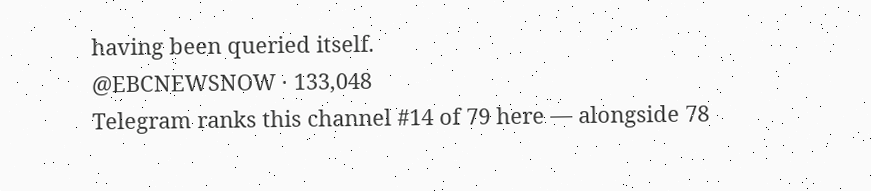having been queried itself.
@EBCNEWSNOW · 133,048
Telegram ranks this channel #14 of 79 here — alongside 78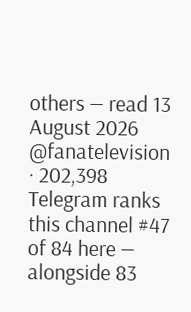others — read 13 August 2026
@fanatelevision · 202,398
Telegram ranks this channel #47 of 84 here — alongside 83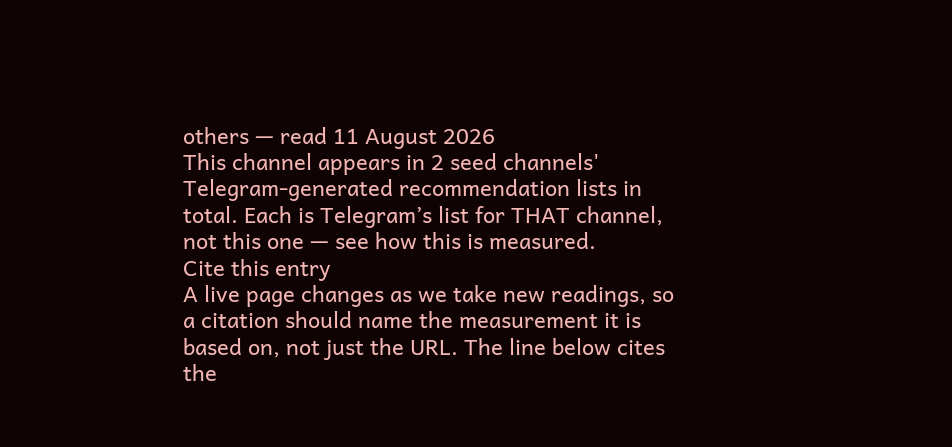others — read 11 August 2026
This channel appears in 2 seed channels' Telegram-generated recommendation lists in total. Each is Telegram’s list for THAT channel, not this one — see how this is measured.
Cite this entry
A live page changes as we take new readings, so a citation should name the measurement it is based on, not just the URL. The line below cites the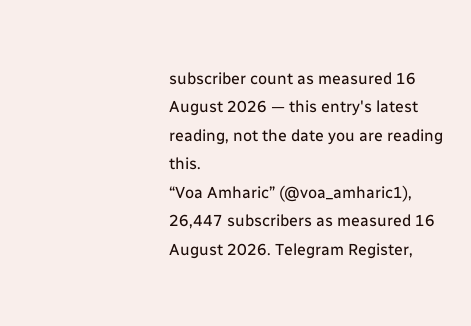subscriber count as measured 16 August 2026 — this entry's latest reading, not the date you are reading this.
“Voa Amharic” (@voa_amharic1), 26,447 subscribers as measured 16 August 2026. Telegram Register,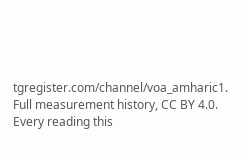tgregister.com/channel/voa_amharic1.
Full measurement history, CC BY 4.0. Every reading this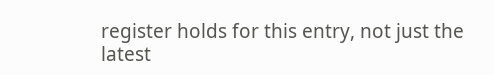register holds for this entry, not just the latest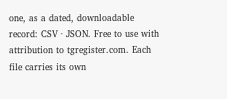one, as a dated, downloadable record: CSV · JSON. Free to use with attribution to tgregister.com. Each file carries its own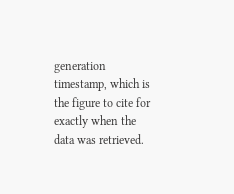generation timestamp, which is the figure to cite for exactly when the data was retrieved.